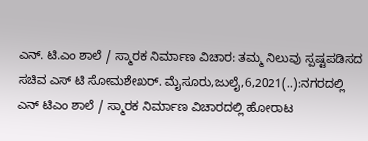ಎನ್. ಟಿ.ಎಂ ಶಾಲೆ / ಸ್ಮಾರಕ ನಿರ್ಮಾಣ ವಿಚಾರ: ತಮ್ಮ ನಿಲುವು ಸ್ಪಷ್ಟಪಡಿಸದ ಸಚಿವ ಎಸ್ ಟಿ ಸೋಮಶೇಖರ್. ಮೈಸೂರು,ಜುಲೈ,6,2021(..):ನಗರದಲ್ಲಿ ಎನ್ ಟಿಎಂ ಶಾಲೆ / ಸ್ಮಾರಕ ನಿರ್ಮಾಣ ವಿಚಾರದಲ್ಲಿ ಹೋರಾಟ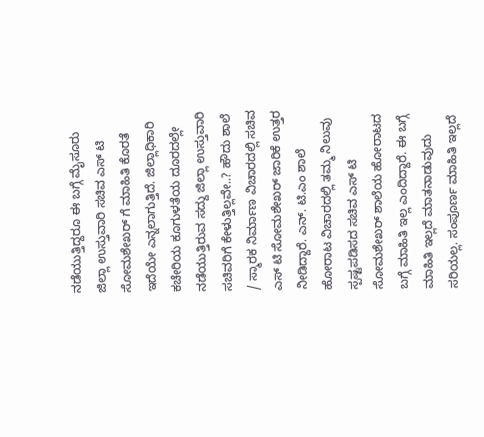ನಡೆಯುತ್ತಿದ್ದರೂ ಈ ಬಗ್ಗೆ ಮೈಸೂರು ಜಿಲ್ಲಾ ಉಸ್ತುವಾರಿ ಸಚಿವ ಎಸ್ ಟಿ ಸೋಮಶೇಖರ್ ಗೆ ಮಾಹಿತಿ ಕೊರತೆ ಇದೆಯೇ ಎನ್ನಲಾಗುತ್ತಿದೆ. ಜಿಲ್ಲಾಧಿಕಾರಿ ಕಚೇರಿಯ ಕೂಗುಳತೆಯ ದೂರದಲ್ಲೇ ನಡೆಯುತ್ತಿರುವ ಸದ್ದು ಜಿಲ್ಲಾ ಉಸ್ತುವಾರಿ ಸಚಿವರಿಗೆ ಕೇಳುತ್ತಿಲ್ಲವೇ..? ಹೌದು ಶಾಲೆ / ಸ್ಮಾರಕ ನಿರ್ಮಾಣ ವಿಚಾರದಲ್ಲಿ ಸಚಿವ ಎಸ್ ಟಿ ಸೋಮಶೇಖರ್ ಜಾರಿಕೆ ಉತ್ತರ ನೀಡಿದ್ದಾರೆ. ಎನ್. ಟಿ.ಎಂ ಶಾಲೆ ಹೋರಾಟ ವಿಚಾರದಲ್ಲಿ ತಮ್ಮ ನಿಲುವು ಸ್ಪಷ್ಟಪಡಿಸದ ಸಚಿವ ಎಸ್ ಟಿ ಸೋಮಶೇಖರ್ ಶಾಲೆಯ ಹೋರಾಟದ ಬಗ್ಗೆ ಮಾಹಿತಿ ಇಲ್ಲ ಎಂದಿದ್ದಾರೆ. ಈ ಬಗ್ಗೆ ಮಾಹಿತಿ ಇಲ್ಲದೆ ಮಾತನಾಡುವುದು ಸರಿಯಲ್ಲ. ಸಂಪೂರ್ಣ ಮಾಹಿತಿ ಇಲ್ಲದೆ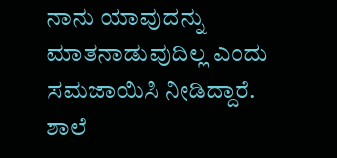ನಾನು ಯಾವುದನ್ನು ಮಾತನಾಡುವುದಿಲ್ಲ ಎಂದು ಸಮಜಾಯಿಸಿ ನೀಡಿದ್ದಾರೆ. ಶಾಲೆ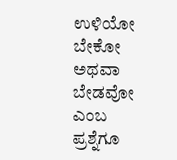ಉಳಿಯೋ ಬೇಕೋ ಅಥವಾ ಬೇಡವೋ ಎಂಬ ಪ್ರಶ್ನೆಗೂ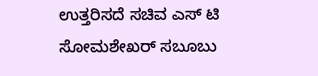ಉತ್ತರಿಸದೆ ಸಚಿವ ಎಸ್ ಟಿ ಸೋಮಶೇಖರ್ ಸಬೂಬು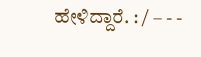ಹೇಳಿದ್ದಾರೆ. : / – - -